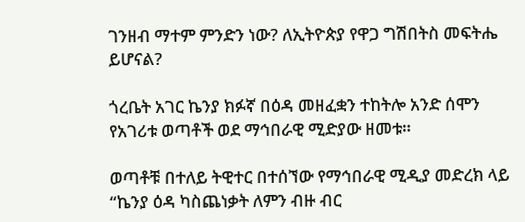ገንዘብ ማተም ምንድን ነው? ለኢትዮጵያ የዋጋ ግሽበትስ መፍትሔ ይሆናል?

ጎረቤት አገር ኬንያ ክፉኛ በዕዳ መዘፈቋን ተከትሎ አንድ ሰሞን የአገሪቱ ወጣቶች ወደ ማኅበራዊ ሚድያው ዘመቱ።

ወጣቶቹ በተለይ ትዊተር በተሰኘው የማኅበራዊ ሚዲያ መድረክ ላይ “ኬንያ ዕዳ ካስጨነቃት ለምን ብዙ ብር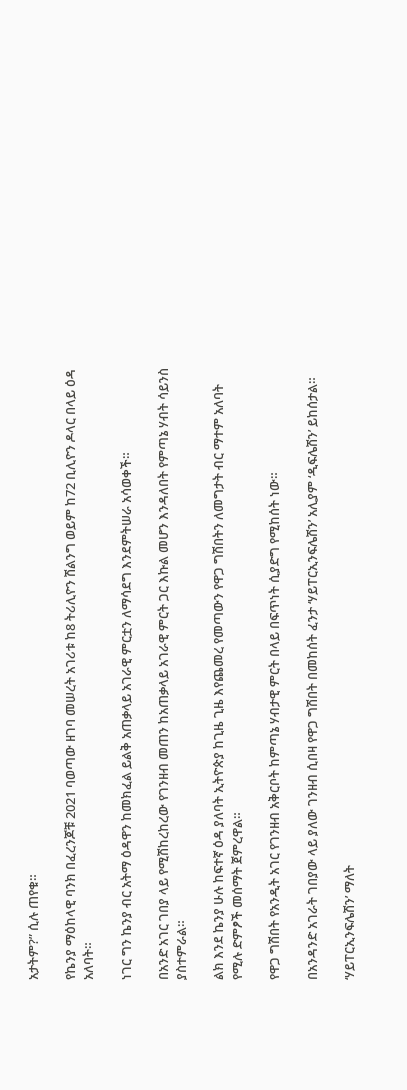አታትም?” ሲሉ ጠየቁ።

የኬንያ ማዕከላዊ ባንክ በፈረንጆቹ 2021 ባወጣው ዘገባ መሠረት አገሪቱ ከ8 ትሪሊዮን ሽልንግ ወይም ከ72 ቢሊዮን ዶላር በላይ ዕዳ አለባት።

ነገር ግን ኬንያ ብር አትማ ዕዳዋን ከመክፈል ይልቅ አጠቃላይ አገራዊ ምርቷን ለማሳደግ እንደምትሠራ አሳወቀች።

በአንድ አገር ገበያ ላይ የሚሽከረከረው የገንዘብ መጠን ከአጠቃላይ አገራዊ ምርት ጋር እኩል መሆን እንዳለበት የምጣኔ ሃብት ሳይንስ ያስተምራል።

ልክ እንደ ኬንያ ሁሉ ከፍተኛ ዕዳ ያለባት ኢትዮጵያ ከጊዜ ጊዜ እየጨመረ የመጣውን የዋጋ ግሽበትን ለመግታት ብር ማተም አለባት የሚሉ ድምፆች መሰማት ጀምረዋል።

የዋጋ ግሽበት የአንዲት አገር የገንዘብ አቅርቦት ከምጣኔ ሃብታዊ ምርት በላይ በፍጥነት ሲያድግ የሚከሰት ነው።

በአንዳንድ አገራት ገበያው ላይ ያለው ገንዘብ ሲበዛ የዋጋ ግሽበት በመከሰት ፈንታ ‘ሃይፐርኢንፍሌሽን’ አሊያም ‘ዲፍሌሽን’ ይከሰታል።

‘ሃይፐርኢንፍሌሽን’ ማለት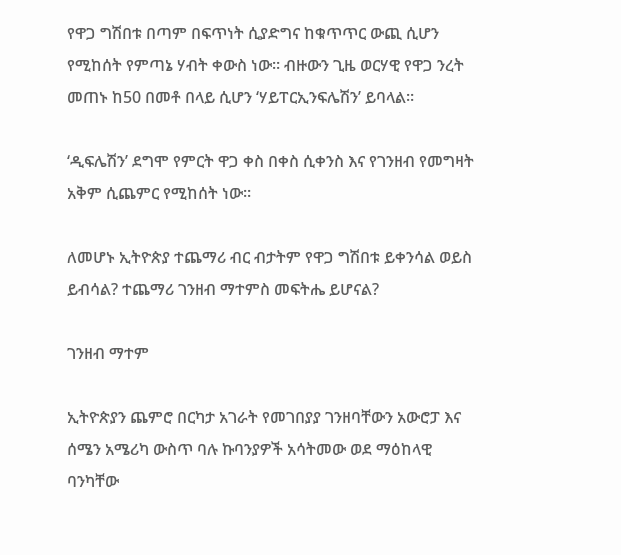የዋጋ ግሽበቱ በጣም በፍጥነት ሲያድግና ከቁጥጥር ውጪ ሲሆን የሚከሰት የምጣኔ ሃብት ቀውስ ነው። ብዙውን ጊዜ ወርሃዊ የዋጋ ንረት መጠኑ ከ50 በመቶ በላይ ሲሆን ‘ሃይፐርኢንፍሌሽን’ ይባላል።

‘ዲፍሌሽን’ ደግሞ የምርት ዋጋ ቀስ በቀስ ሲቀንስ እና የገንዘብ የመግዛት አቅም ሲጨምር የሚከሰት ነው።

ለመሆኑ ኢትዮጵያ ተጨማሪ ብር ብታትም የዋጋ ግሽበቱ ይቀንሳል ወይስ ይብሳል? ተጨማሪ ገንዘብ ማተምስ መፍትሔ ይሆናል?

ገንዘብ ማተም

ኢትዮጵያን ጨምሮ በርካታ አገራት የመገበያያ ገንዘባቸውን አውሮፓ እና ሰሜን አሜሪካ ውስጥ ባሉ ኩባንያዎች አሳትመው ወደ ማዕከላዊ ባንካቸው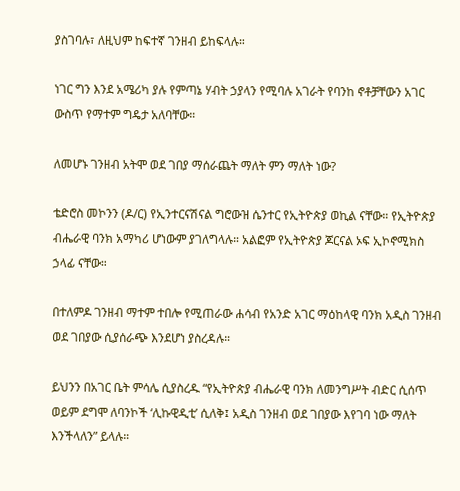ያስገባሉ፣ ለዚህም ከፍተኛ ገንዘብ ይከፍላሉ።

ነገር ግን እንደ አሜሪካ ያሉ የምጣኔ ሃብት ኃያላን የሚባሉ አገራት የባንከ ኖቶቻቸውን አገር ውስጥ የማተም ግዴታ አለባቸው።

ለመሆኑ ገንዘብ አትሞ ወደ ገበያ ማሰራጨት ማለት ምን ማለት ነው?

ቴድሮስ መኮንን (ዶ/ር) የኢንተርናሽናል ግሮውዝ ሴንተር የኢትዮጵያ ወኪል ናቸው። የኢትዮጵያ ብሔራዊ ባንክ አማካሪ ሆነውም ያገለግላሉ። አልፎም የኢትዮጵያ ጆርናል ኦፍ ኢኮኖሚክስ ኃላፊ ናቸው።

በተለምዶ ገንዘብ ማተም ተበሎ የሚጠራው ሐሳብ የአንድ አገር ማዕከላዊ ባንክ አዲስ ገንዘብ ወደ ገበያው ሲያሰራጭ እንደሆነ ያስረዳሉ።

ይህንን በአገር ቤት ምሳሌ ሲያስረዱ “የኢትዮጵያ ብሔራዊ ባንክ ለመንግሥት ብድር ሲሰጥ ወይም ደግሞ ለባንኮች ‘ሊኩዊዲቲ’ ሲለቅ፤ አዲስ ገንዘብ ወደ ገበያው እየገባ ነው ማለት እንችላለን” ይላሉ።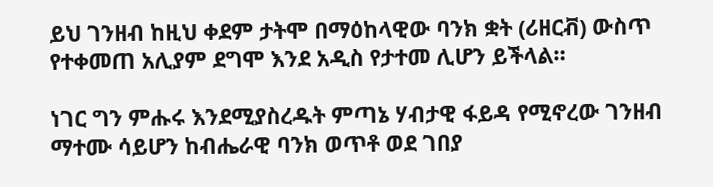ይህ ገንዘብ ከዚህ ቀደም ታትሞ በማዕከላዊው ባንክ ቋት (ሪዘርቭ) ውስጥ የተቀመጠ አሊያም ደግሞ እንደ አዲስ የታተመ ሊሆን ይችላል።

ነገር ግን ምሑሩ እንደሚያስረዱት ምጣኔ ሃብታዊ ፋይዳ የሚኖረው ገንዘብ ማተሙ ሳይሆን ከብሔራዊ ባንክ ወጥቶ ወደ ገበያ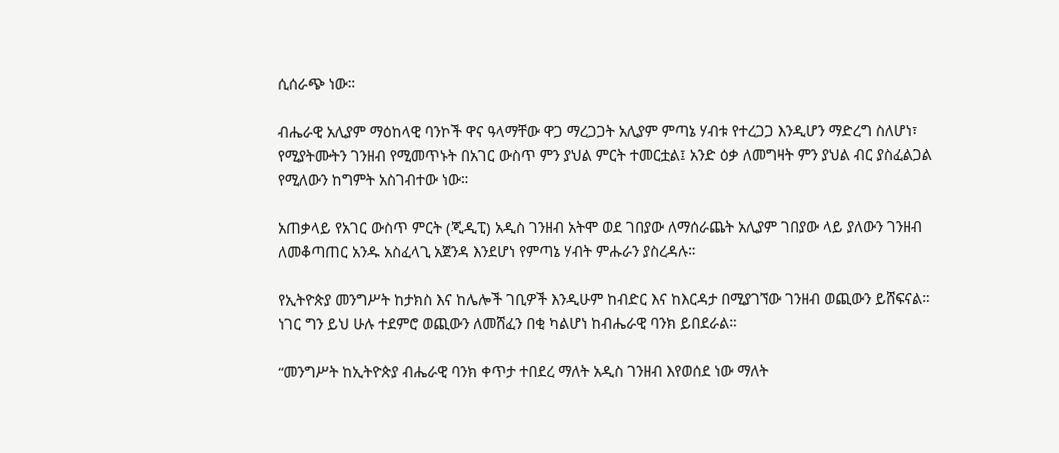ሲሰራጭ ነው።

ብሔራዊ አሊያም ማዕከላዊ ባንኮች ዋና ዓላማቸው ዋጋ ማረጋጋት አሊያም ምጣኔ ሃብቱ የተረጋጋ እንዲሆን ማድረግ ስለሆነ፣ የሚያትሙትን ገንዘብ የሚመጥኑት በአገር ውስጥ ምን ያህል ምርት ተመርቷል፤ አንድ ዕቃ ለመግዛት ምን ያህል ብር ያስፈልጋል የሚለውን ከግምት አስገብተው ነው።

አጠቃላይ የአገር ውስጥ ምርት (ጂዲፒ) አዲስ ገንዘብ አትሞ ወደ ገበያው ለማሰራጨት አሊያም ገበያው ላይ ያለውን ገንዘብ ለመቆጣጠር አንዱ አስፈላጊ አጀንዳ እንደሆነ የምጣኔ ሃብት ምሑራን ያስረዳሉ።

የኢትዮጵያ መንግሥት ከታክስ እና ከሌሎች ገቢዎች እንዲሁም ከብድር እና ከእርዳታ በሚያገኘው ገንዘብ ወጪውን ይሸፍናል። ነገር ግን ይህ ሁሉ ተደምሮ ወጪውን ለመሸፈን በቂ ካልሆነ ከብሔራዊ ባንክ ይበደራል።

“መንግሥት ከኢትዮጵያ ብሔራዊ ባንክ ቀጥታ ተበደረ ማለት አዲስ ገንዘብ እየወሰደ ነው ማለት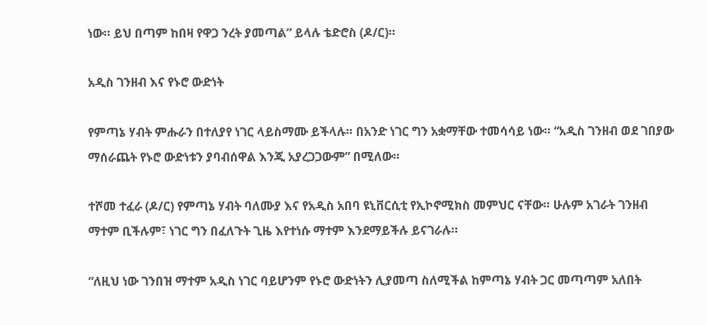ነው። ይህ በጣም ከበዛ የዋጋ ንረት ያመጣል” ይላሉ ቴድሮስ (ዶ/ር)።

አዲስ ገንዘብ እና የኑሮ ውድነት

የምጣኔ ሃብት ምሑራን በተለያየ ነገር ላይስማሙ ይችላሉ። በአንድ ነገር ግን አቋማቸው ተመሳሳይ ነው። “አዲስ ገንዘብ ወደ ገበያው ማሰራጨት የኑሮ ውድነቱን ያባብሰዋል እንጂ አያረጋጋውም” በሚለው።

ተሾመ ተፈራ (ዶ/ር) የምጣኔ ሃብት ባለሙያ እና የአዲስ አበባ ዩኒቨርሲቲ የኢኮኖሚክስ መምህር ናቸው። ሁሉም አገራት ገንዘብ ማተም ቢችሉም፣ ነገር ግን በፈለጉት ጊዜ እየተነሱ ማተም እንደማይችሉ ይናገራሉ።

“ለዚህ ነው ገንበዝ ማተም አዲስ ነገር ባይሆንም የኑሮ ውድነትን ሊያመጣ ስለሚችል ከምጣኔ ሃብት ጋር መጣጣም አለበት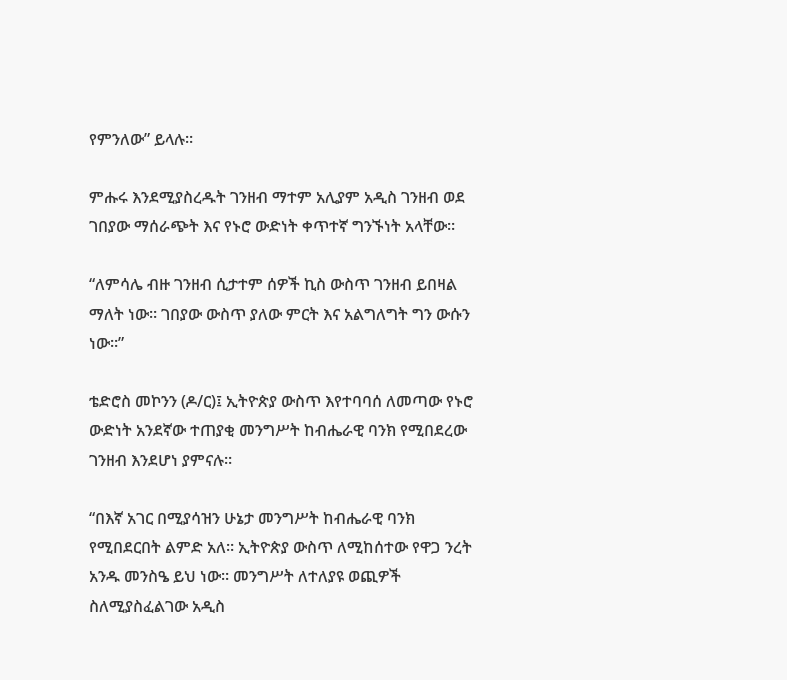የምንለው” ይላሉ።

ምሑሩ እንደሚያስረዱት ገንዘብ ማተም አሊያም አዲስ ገንዘብ ወደ ገበያው ማሰራጭት እና የኑሮ ውድነት ቀጥተኛ ግንኙነት አላቸው።

“ለምሳሌ ብዙ ገንዘብ ሲታተም ሰዎች ኪስ ውስጥ ገንዘብ ይበዛል ማለት ነው። ገበያው ውስጥ ያለው ምርት እና አልግለግት ግን ውሱን ነው።”

ቴድሮስ መኮንን (ዶ/ር)፤ ኢትዮጵያ ውስጥ እየተባባሰ ለመጣው የኑሮ ውድነት አንደኛው ተጠያቂ መንግሥት ከብሔራዊ ባንክ የሚበደረው ገንዘብ እንደሆነ ያምናሉ።

“በእኛ አገር በሚያሳዝን ሁኔታ መንግሥት ከብሔራዊ ባንክ የሚበደርበት ልምድ አለ። ኢትዮጵያ ውስጥ ለሚከሰተው የዋጋ ንረት አንዱ መንስዔ ይህ ነው። መንግሥት ለተለያዩ ወጪዎች ስለሚያስፈልገው አዲስ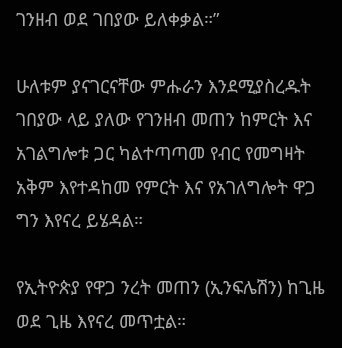ገንዘብ ወደ ገበያው ይለቀቃል።”

ሁለቱም ያናገርናቸው ምሑራን እንደሚያስረዱት ገበያው ላይ ያለው የገንዘብ መጠን ከምርት እና አገልግሎቱ ጋር ካልተጣጣመ የብር የመግዛት አቅም እየተዳከመ የምርት እና የአገለግሎት ዋጋ ግን እየናረ ይሄዳል።

የኢትዮጵያ የዋጋ ንረት መጠን (ኢንፍሌሽን) ከጊዜ ወደ ጊዜ እየናረ መጥቷል።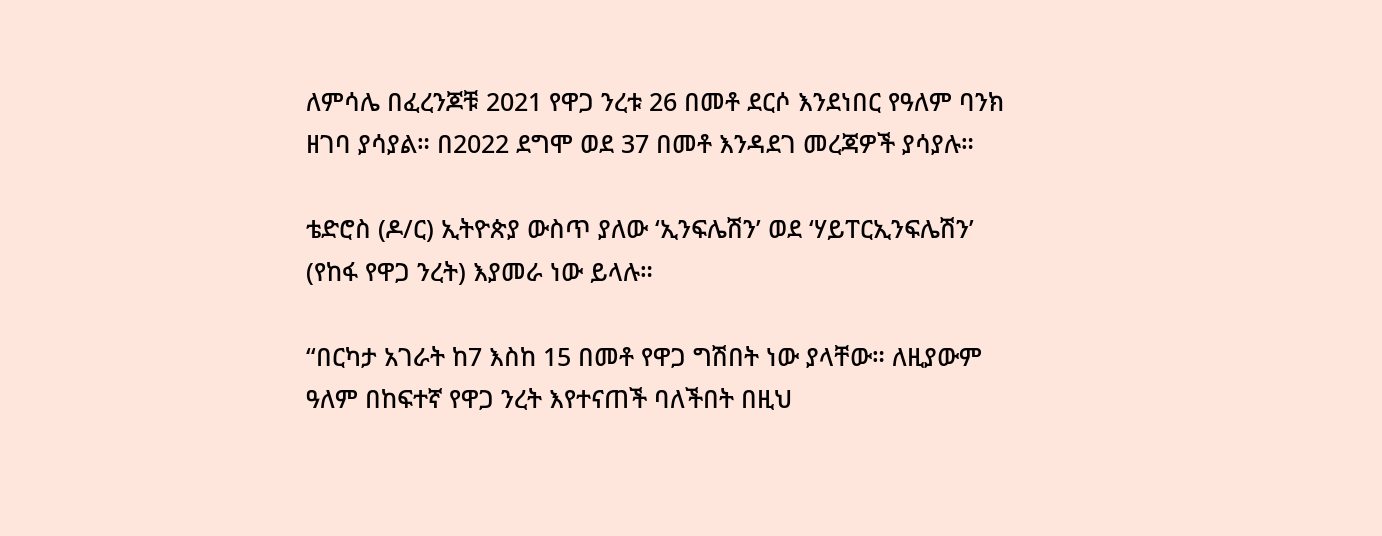ለምሳሌ በፈረንጆቹ 2021 የዋጋ ንረቱ 26 በመቶ ደርሶ እንደነበር የዓለም ባንክ ዘገባ ያሳያል። በ2022 ደግሞ ወደ 37 በመቶ እንዳደገ መረጃዎች ያሳያሉ።

ቴድሮስ (ዶ/ር) ኢትዮጵያ ውስጥ ያለው ‘ኢንፍሌሽን’ ወደ ‘ሃይፐርኢንፍሌሽን’ (የከፋ የዋጋ ንረት) እያመራ ነው ይላሉ።

“በርካታ አገራት ከ7 እስከ 15 በመቶ የዋጋ ግሽበት ነው ያላቸው። ለዚያውም ዓለም በከፍተኛ የዋጋ ንረት እየተናጠች ባለችበት በዚህ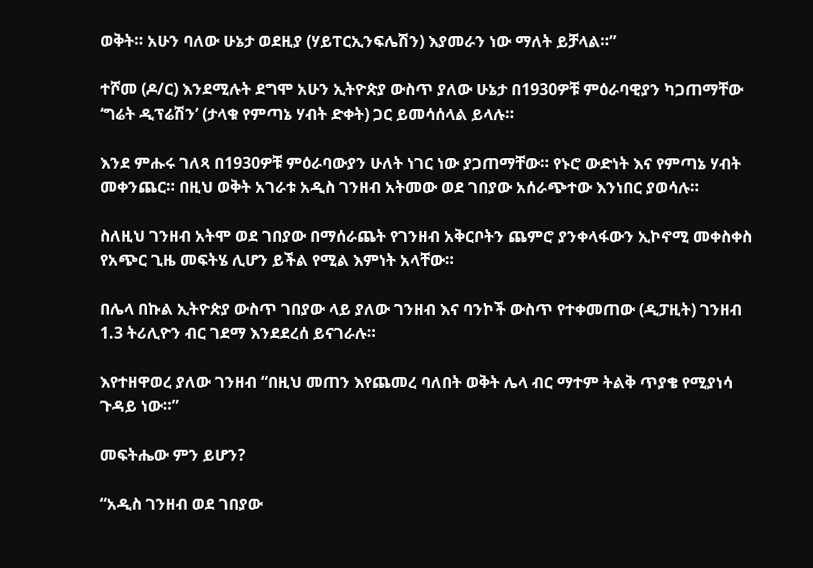ወቅት። አሁን ባለው ሁኔታ ወደዚያ (ሃይፐርኢንፍሌሽን) እያመራን ነው ማለት ይቻላል።”

ተሾመ (ዶ/ር) እንደሚሉት ደግሞ አሁን ኢትዮጵያ ውስጥ ያለው ሁኔታ በ1930ዎቹ ምዕራባዊያን ካጋጠማቸው ‘ግሬት ዲፕሬሽን’ (ታላቁ የምጣኔ ሃብት ድቀት) ጋር ይመሳሰላል ይላሉ።

እንደ ምሑሩ ገለጻ በ1930ዎቹ ምዕራባውያን ሁለት ነገር ነው ያጋጠማቸው። የኑሮ ውድነት እና የምጣኔ ሃብት መቀንጨር። በዚህ ወቅት አገራቱ አዲስ ገንዘብ አትመው ወደ ገበያው አሰራጭተው እንነበር ያወሳሉ።

ስለዚህ ገንዘብ አትሞ ወደ ገበያው በማሰራጨት የገንዘብ አቅርቦትን ጨምሮ ያንቀላፋውን ኢኮኖሚ መቀስቀስ የአጭር ጊዜ መፍትሄ ሊሆን ይችል የሚል እምነት አላቸው።

በሌላ በኩል ኢትዮጵያ ውስጥ ገበያው ላይ ያለው ገንዘብ እና ባንኮች ውስጥ የተቀመጠው (ዲፓዚት) ገንዘብ 1.3 ትሪሊዮን ብር ገደማ እንደደረሰ ይናገራሉ።

እየተዘዋወረ ያለው ገንዘብ “በዚህ መጠን እየጨመረ ባለበት ወቅት ሌላ ብር ማተም ትልቅ ጥያቄ የሚያነሳ ጉዳይ ነው።”

መፍትሔው ምን ይሆን?

“አዲስ ገንዘብ ወደ ገበያው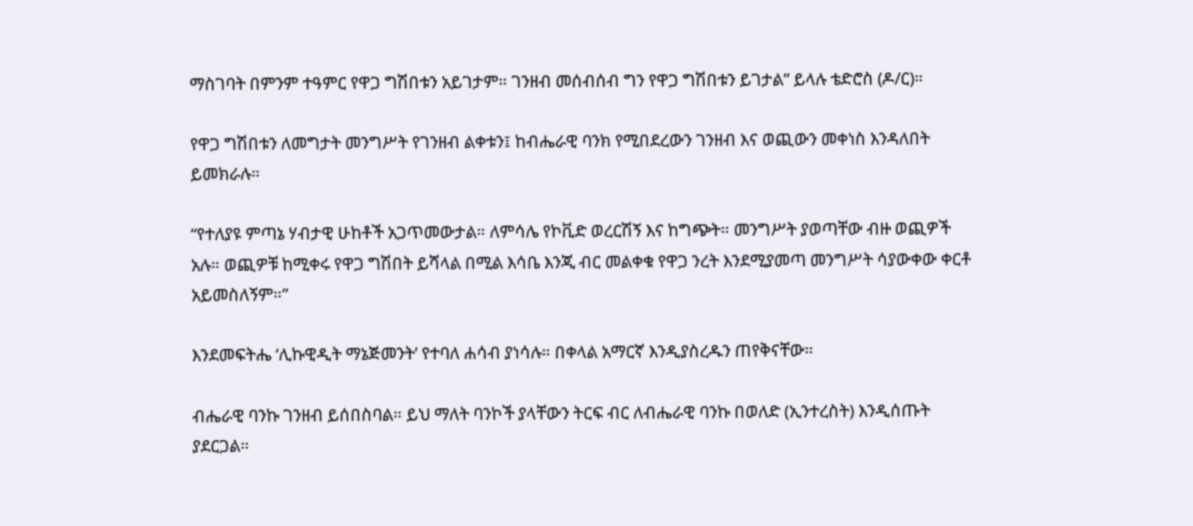ማስገባት በምንም ተዓምር የዋጋ ግሽበቱን አይገታም። ገንዘብ መሰብሰብ ግን የዋጋ ግሽበቱን ይገታል” ይላሉ ቴድሮስ (ዶ/ር)።

የዋጋ ግሽበቱን ለመግታት መንግሥት የገንዘብ ልቀቱን፤ ከብሔራዊ ባንክ የሚበደረውን ገንዘብ እና ወጪውን መቀነስ እንዳለበት ይመክራሉ።

“የተለያዩ ምጣኔ ሃብታዊ ሁከቶች አጋጥመውታል። ለምሳሌ የኮቪድ ወረርሽኝ እና ከግጭት። መንግሥት ያወጣቸው ብዙ ወጪዎች አሉ። ወጪዎቹ ከሚቀሩ የዋጋ ግሽበት ይሻላል በሚል እሳቤ እንጂ ብር መልቀቁ የዋጋ ንረት እንደሚያመጣ መንግሥት ሳያውቀው ቀርቶ አይመስለኝም።”

እንደመፍትሔ ‘ሊኩዊዲት ማኔጅመንት’ የተባለ ሐሳብ ያነሳሉ። በቀላል አማርኛ እንዲያስረዱን ጠየቅናቸው።

ብሔራዊ ባንኩ ገንዘብ ይሰበስባል። ይህ ማለት ባንኮች ያላቸውን ትርፍ ብር ለብሔራዊ ባንኩ በወለድ (ኢንተረስት) እንዲሰጡት ያደርጋል።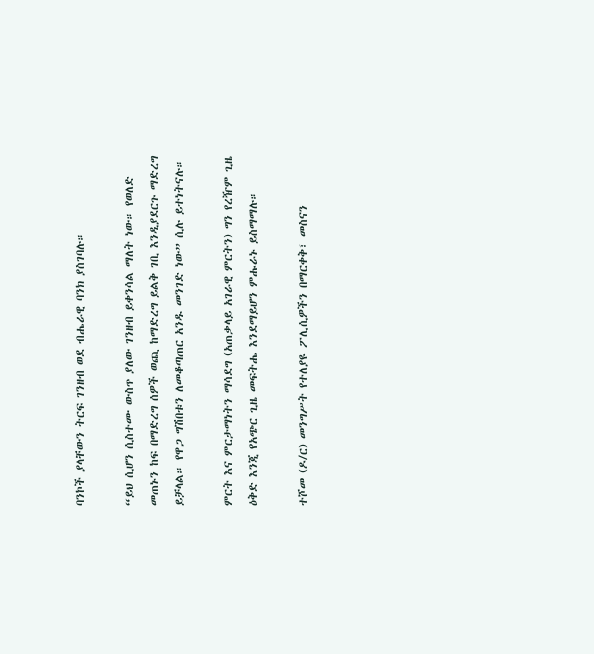ባንኮች ያላቸውን ትርፍ ገንዘብ ወደ ብሔራዊ ባንክ ያስገባሉ።

“ይህ ሲሆን ሲስተሙ ውስጥ ያለው ገንዘብ ይቀንሳል ማለት ነው። የወለድ መጠኑን ከፍ በማድረግ ሰዎች ወጪ ከማድረግ ይልቅ ገቢ እንዲያደርጉ ማድረግ ይቻላል። የዋጋ ግሽበቱን ለመቆጣጠር አንዱ መንገድ ነው” ሲሉ ይተነትናሉ።

ምርት እና ምርታማነትን ማሳደግ (አጠቃላይ አገራዊ ምርትን) ግን የረዥም ጊዜ ዕቅድ እንጂ የአጭር ጊዜ መፍትሔ እንደማይሆን ምሑራኑ ይስማማሉ።

ተሾመ (ዶ/ር) መንግሥት የተለያዩ ፖሊሲዎችን በማርቀቅ፣ መስናን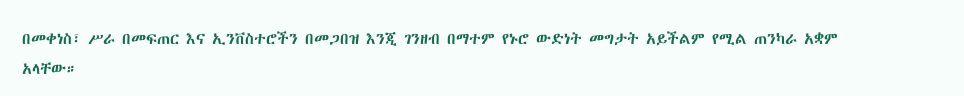በመቀነስ፣ ሥራ በመፍጠር እና ኢንቨስተሮችን በመጋበዝ እንጂ ገንዘብ በማተም የኑሮ ውድነት መግታት አይችልም የሚል ጠንካራ አቋም አላቸው።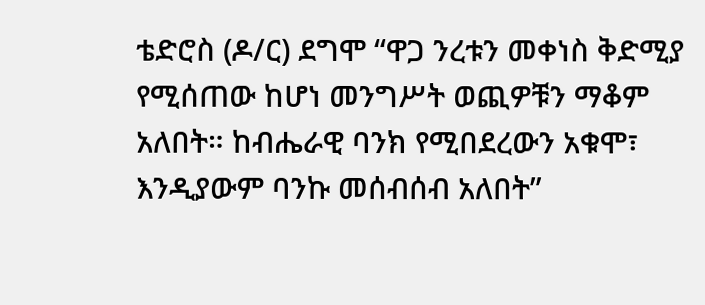ቴድሮስ (ዶ/ር) ደግሞ “ዋጋ ንረቱን መቀነስ ቅድሚያ የሚሰጠው ከሆነ መንግሥት ወጪዎቹን ማቆም አለበት። ከብሔራዊ ባንክ የሚበደረውን አቁሞ፣ እንዲያውም ባንኩ መሰብሰብ አለበት”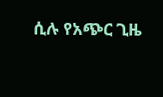ሲሉ የአጭር ጊዜ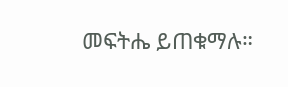መፍትሔ ይጠቁማሉ።